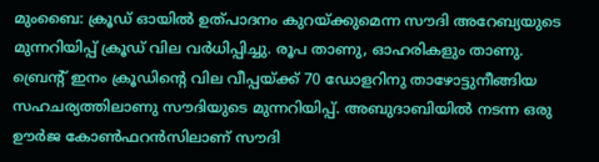മുംബൈ: ക്രൂഡ് ഓയില്‍ ഉത്പാദനം കുറയ്ക്കുമെന്ന സൗദി അറേബ്യയുടെ മുന്നറിയിപ്പ് ക്രൂഡ് വില വര്‍ധിപ്പിച്ചു. രൂപ താണു, ഓഹരികളും താണു. ബ്രെന്റ് ഇനം ക്രൂഡിന്റെ വില വീപ്പയ്ക്ക് 70 ഡോളറിനു താഴോട്ടുനീങ്ങിയ സഹചര്യത്തിലാണു സൗദിയുടെ മുന്നറിയിപ്പ്. അബുദാബിയില്‍ നടന്ന ഒരു ഊര്‍ജ കോണ്‍ഫറന്‍സിലാണ് സൗദി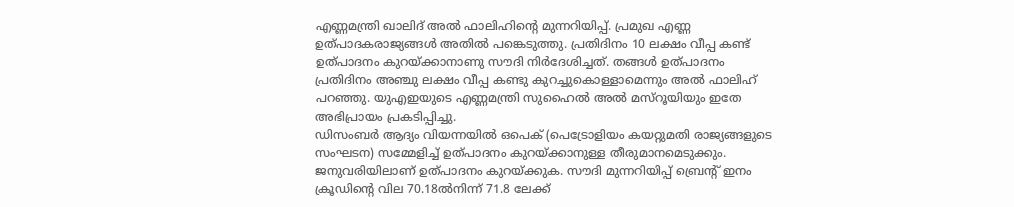എണ്ണമന്ത്രി ഖാലിദ് അല്‍ ഫാലിഹിന്റെ മുന്നറിയിപ്പ്. പ്രമുഖ എണ്ണ ഉത്പാദകരാജ്യങ്ങള്‍ അതില്‍ പങ്കെടുത്തു. പ്രതിദിനം 10 ലക്ഷം വീപ്പ കണ്ട് ഉത്പാദനം കുറയ്ക്കാനാണു സൗദി നിര്‍ദേശിച്ചത്. തങ്ങള്‍ ഉത്പാദനം പ്രതിദിനം അഞ്ചു ലക്ഷം വീപ്പ കണ്ടു കുറച്ചുകൊള്ളാമെന്നും അല്‍ ഫാലിഹ് പറഞ്ഞു. യുഎഇയുടെ എണ്ണമന്ത്രി സുഹൈല്‍ അല്‍ മസ്‌റൂയിയും ഇതേ അഭിപ്രായം പ്രകടിപ്പിച്ചു.
ഡിസംബര്‍ ആദ്യം വിയന്നയില്‍ ഒപെക് (പെട്രോളിയം കയറ്റുമതി രാജ്യങ്ങളുടെ സംഘടന) സമ്മേളിച്ച് ഉത്പാദനം കുറയ്ക്കാനുള്ള തീരുമാനമെടുക്കും. ജനുവരിയിലാണ് ഉത്പാദനം കുറയ്ക്കുക. സൗദി മുന്നറിയിപ്പ് ബ്രെന്റ് ഇനം ക്രൂഡിന്റെ വില 70.18ല്‍നിന്ന് 71.8 ലേക്ക്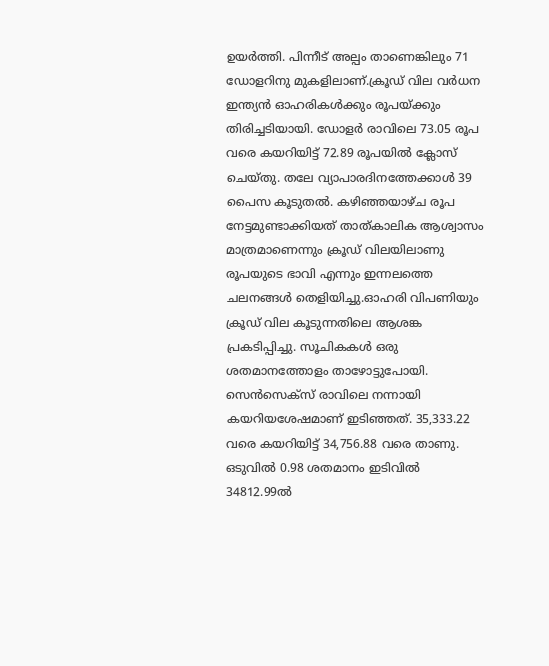ഉയര്‍ത്തി. പിന്നീട് അല്പം താണെങ്കിലും 71 ഡോളറിനു മുകളിലാണ്.ക്രൂഡ് വില വര്‍ധന ഇന്ത്യന്‍ ഓഹരികള്‍ക്കും രൂപയ്ക്കും തിരിച്ചടിയായി. ഡോളര്‍ രാവിലെ 73.05 രൂപ വരെ കയറിയിട്ട് 72.89 രൂപയില്‍ ക്ലോസ് ചെയ്തു. തലേ വ്യാപാരദിനത്തേക്കാള്‍ 39 പൈസ കൂടുതല്‍. കഴിഞ്ഞയാഴ്ച രൂപ നേട്ടമുണ്ടാക്കിയത് താത്കാലിക ആശ്വാസം മാത്രമാണെന്നും ക്രൂഡ് വിലയിലാണു രൂപയുടെ ഭാവി എന്നും ഇന്നലത്തെ ചലനങ്ങള്‍ തെളിയിച്ചു.ഓഹരി വിപണിയും ക്രൂഡ് വില കൂടുന്നതിലെ ആശങ്ക പ്രകടിപ്പിച്ചു. സൂചികകള്‍ ഒരു ശതമാനത്തോളം താഴോട്ടുപോയി. സെന്‍സെക്‌സ് രാവിലെ നന്നായി കയറിയശേഷമാണ് ഇടിഞ്ഞത്. 35,333.22 വരെ കയറിയിട്ട് 34,756.88 വരെ താണു. ഒടുവില്‍ 0.98 ശതമാനം ഇടിവില്‍ 34812.99ല്‍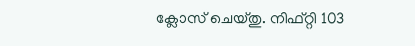ക്ലോസ് ചെയ്തു. നിഫ്റ്റി 103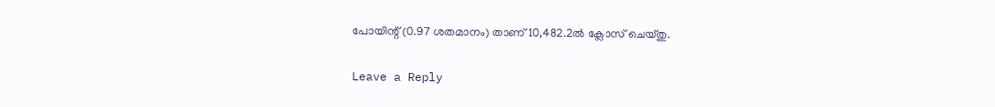പോയിന്റ് (0.97 ശതമാനം) താണ് 10,482.2ല്‍ ക്ലോസ് ചെയ്തു.

Leave a Reply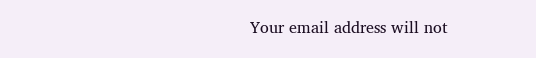Your email address will not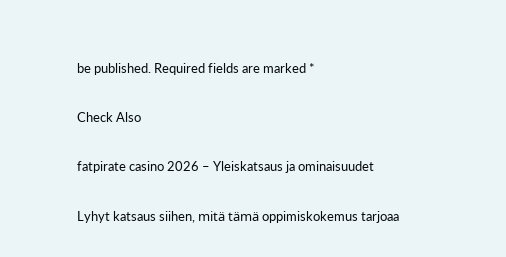be published. Required fields are marked *

Check Also

fatpirate casino 2026 – Yleiskatsaus ja ominaisuudet

Lyhyt katsaus siihen, mitä tämä oppimiskokemus tarjoaa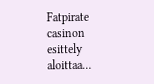Fatpirate casinon esittely aloittaa…